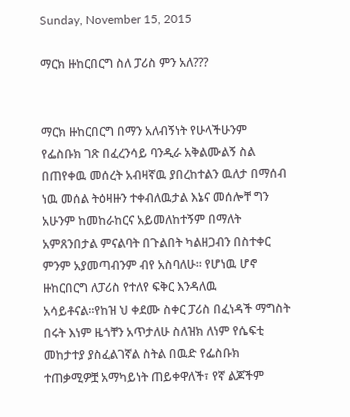Sunday, November 15, 2015

ማርክ ዙከርበርግ ስለ ፓሪስ ምን አለ???


ማርክ ዙከርበርግ በማን አለብኝነት የሁላችሁንም የፌስቡክ ገጽ በፈረንሳይ ባንዲራ አቅልሙልኝ ስል በጠየቀዉ መሰረት አብዛኛዉ ያበረከተልን ዉለታ በማሰብ ነዉ መሰል ትዕዛዙን ተቀብለዉታል እኔና መሰሎቸ ግን አሁንም ከመከራከርና አይመለከተኝም በማለት አምጸንበታል ምናልባት በጉልበት ካልዘጋብን በስተቀር ምንም አያመጣብንም ብየ አስባለሁ። የሆነዉ ሆኖ ዙከርበርግ ለፓሪስ የተለየ ፍቅር እንዳለዉ አሳይቶናል።የከዝ ህ ቀደሙ ስቀር ፓሪስ በፈነዳች ማግስት በሩት እነም ዜጎቸን አጥታለሁ ስለዝክ ለነም የሴፍቲ መከታተያ ያስፈልገኛል ስትል በዉድ የፌስቡክ ተጠቃሚዎቿ አማካይነት ጠይቀዋለች፣ የኛ ልጆችም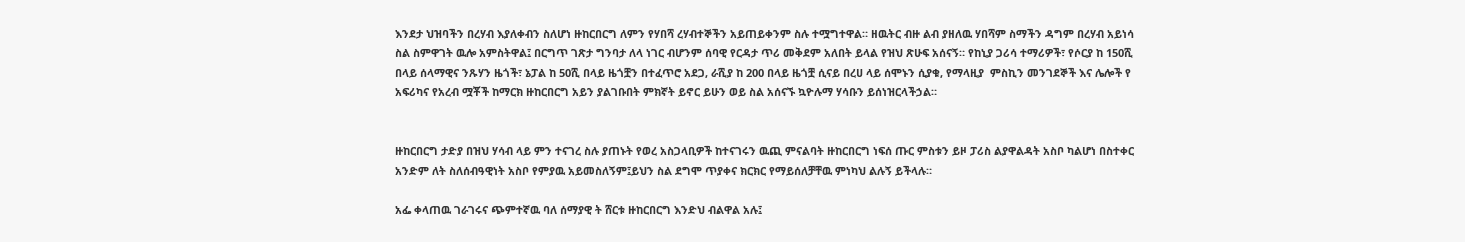እንደታ ህዝባችን በረሃብ እያለቀብን ስለሆነ ዙከርበርግ ለምን የሃበሻ ረሃብተኞችን አይጠይቀንም ስሉ ተሟግተዋል። ዘዉትር ብዙ ልብ ያዘለዉ ሃበሻም ስማችን ዳግም በረሃብ አይነሳ ስል ስምዋገት ዉሎ አምስትዋል፤ በርግጥ ገጽታ ግንባታ ለላ ነገር ብሆንም ሰባዊ የርዳታ ጥሪ መቅደም አለበት ይላል የዝህ ጽሁፍ አሰናኝ። የከኒያ ጋሪሳ ተማሪዎች፣ የሶርያ ከ 150ሺ በላይ ሰላማዊና ንጹሃን ዜጎች፣ ኔፓል ከ 50ሺ በላይ ዜጎቿን በተፈጥሮ አደጋ, ራሺያ ከ 200 በላይ ዜጎቿ ሲናይ በረሀ ላይ ሰሞኑን ሲያቁ, የማላዚያ  ምስኪን መንገደኞች እና ሌሎች የ አፍሪካና የአረብ ሟቾች ከማርክ ዙከርበርግ አይን ያልገቡበት ምክኛት ይኖር ይሁን ወይ ስል አሰናኙ ኳዮሉማ ሃሳቡን ይሰነዝርላችኃል።


ዙከርበርግ ታድያ በዝህ ሃሳብ ላይ ምን ተናገረ ስሉ ያጠኑት የወረ አስጋላቢዎች ከተናገሩን ዉጪ ምናልባት ዙከርበርግ ነፍሰ ጡር ምስቱን ይዞ ፓሪስ ልያዋልዳት አስቦ ካልሆነ በስተቀር አንድም ለት ስለሰብዓዊነት አስቦ የምያዉ አይመስለኝም፤ይህን ስል ደግሞ ጥያቀና ክርክር የማይሰለቻቸዉ ምነካህ ልሉኝ ይችላሉ።

አፌ ቀላጠዉ ገራገሩና ጭምተኛዉ ባለ ሰማያዊ ት ሸርቱ ዙከርበርግ እንድህ ብልዋል አሉ፤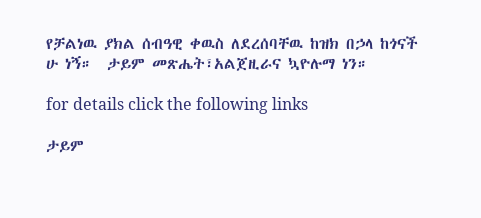የቻልነዉ ያክል ሰብዓዊ ቀዉስ ለደረሰባቸዉ ከዝክ በኃላ ከጎናች ሁ ነኝ።  ታይም መጽሔት፣አልጀዚራና ኳዮሉማ ነን።

for details click the following links

ታይም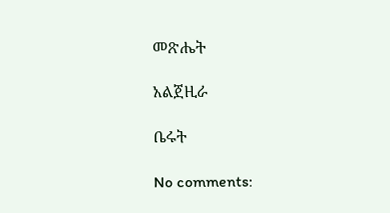መጽሔት

አልጀዚራ

ቤሩት

No comments: